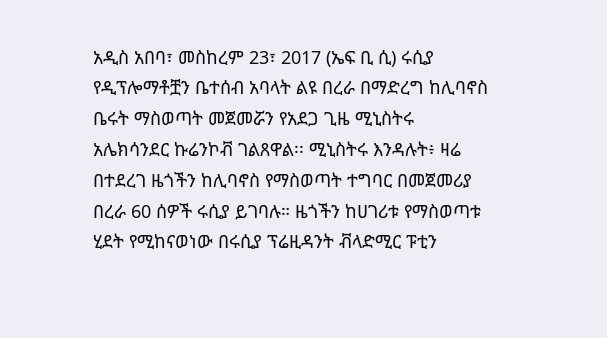አዲስ አበባ፣ መስከረም 23፣ 2017 (ኤፍ ቢ ሲ) ሩሲያ የዲፕሎማቶቿን ቤተሰብ አባላት ልዩ በረራ በማድረግ ከሊባኖስ ቤሩት ማስወጣት መጀመሯን የአደጋ ጊዜ ሚኒስትሩ አሌክሳንደር ኩሬንኮቭ ገልጸዋል፡፡ ሚኒስትሩ እንዳሉት፥ ዛሬ በተደረገ ዜጎችን ከሊባኖስ የማስወጣት ተግባር በመጀመሪያ በረራ 60 ሰዎች ሩሲያ ይገባሉ። ዜጎችን ከሀገሪቱ የማስወጣቱ ሂደት የሚከናወነው በሩሲያ ፕሬዚዳንት ቭላድሚር ፑቲን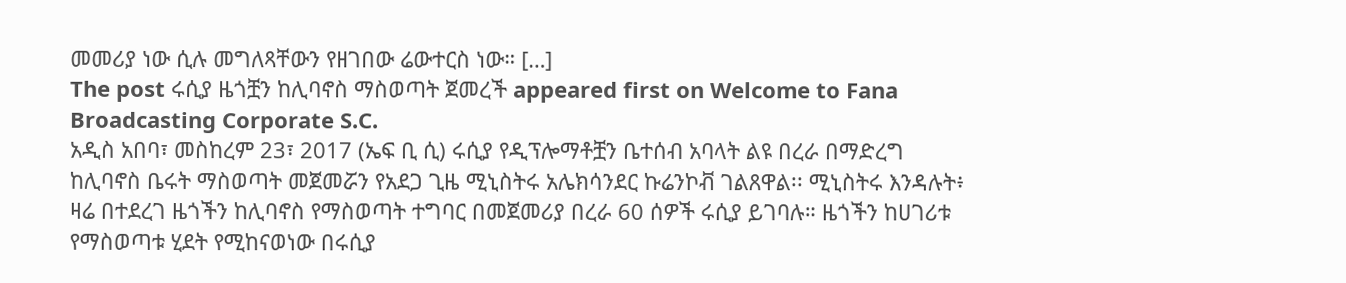መመሪያ ነው ሲሉ መግለጻቸውን የዘገበው ሬውተርስ ነው። […]
The post ሩሲያ ዜጎቿን ከሊባኖስ ማስወጣት ጀመረች appeared first on Welcome to Fana Broadcasting Corporate S.C.
አዲስ አበባ፣ መስከረም 23፣ 2017 (ኤፍ ቢ ሲ) ሩሲያ የዲፕሎማቶቿን ቤተሰብ አባላት ልዩ በረራ በማድረግ ከሊባኖስ ቤሩት ማስወጣት መጀመሯን የአደጋ ጊዜ ሚኒስትሩ አሌክሳንደር ኩሬንኮቭ ገልጸዋል፡፡ ሚኒስትሩ እንዳሉት፥ ዛሬ በተደረገ ዜጎችን ከሊባኖስ የማስወጣት ተግባር በመጀመሪያ በረራ 60 ሰዎች ሩሲያ ይገባሉ። ዜጎችን ከሀገሪቱ የማስወጣቱ ሂደት የሚከናወነው በሩሲያ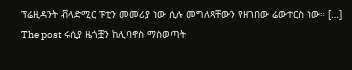ፕሬዚዳንት ቭላድሚር ፑቲን መመሪያ ነው ሲሉ መግለጻቸውን የዘገበው ሬውተርስ ነው። […]
The post ሩሲያ ዜጎቿን ከሊባኖስ ማስወጣት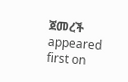ጀመረች appeared first on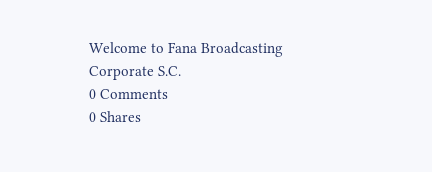Welcome to Fana Broadcasting Corporate S.C.
0 Comments
0 Shares